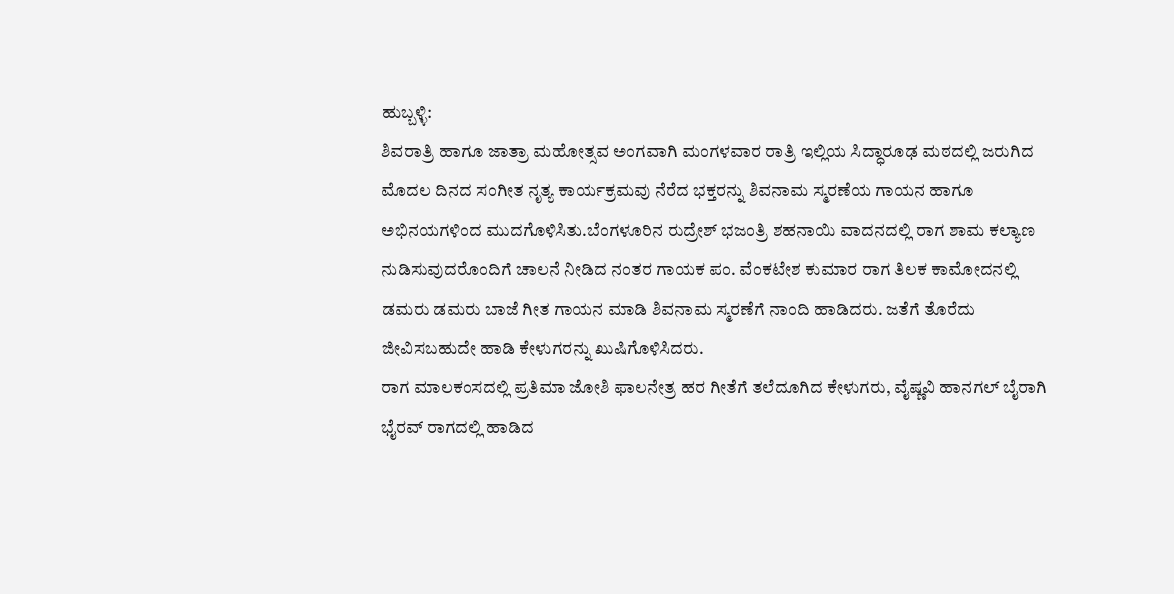ಹುಬ್ಬಳ್ಳಿ:
ಶಿವರಾತ್ರಿ ಹಾಗೂ ಜಾತ್ರಾ ಮಹೋತ್ಸವ ಅಂಗವಾಗಿ ಮಂಗಳವಾರ ರಾತ್ರಿ ಇಲ್ಲಿಯ ಸಿದ್ಧಾರೂಢ ಮಠದಲ್ಲಿ ಜರುಗಿದ ಮೊದಲ ದಿನದ ಸಂಗೀತ ನೃತ್ಯ ಕಾರ್ಯಕ್ರಮವು ನೆರೆದ ಭಕ್ತರನ್ನು ಶಿವನಾಮ ಸ್ಮರಣೆಯ ಗಾಯನ ಹಾಗೂ ಅಭಿನಯಗಳಿಂದ ಮುದಗೊಳಿಸಿತು.ಬೆಂಗಳೂರಿನ ರುದ್ರೇಶ್ ಭಜಂತ್ರಿ ಶಹನಾಯಿ ವಾದನದಲ್ಲಿ ರಾಗ ಶಾಮ ಕಲ್ಯಾಣ ನುಡಿಸುವುದರೊಂದಿಗೆ ಚಾಲನೆ ನೀಡಿದ ನಂತರ ಗಾಯಕ ಪಂ. ವೆಂಕಟೇಶ ಕುಮಾರ ರಾಗ ತಿಲಕ ಕಾಮೋದನಲ್ಲಿ ಡಮರು ಡಮರು ಬಾಜೆ ಗೀತ ಗಾಯನ ಮಾಡಿ ಶಿವನಾಮ ಸ್ಮರಣೆಗೆ ನಾಂದಿ ಹಾಡಿದರು. ಜತೆಗೆ ತೊರೆದು ಜೀವಿಸಬಹುದೇ ಹಾಡಿ ಕೇಳುಗರನ್ನು ಖುಷಿಗೊಳಿಸಿದರು.
ರಾಗ ಮಾಲಕಂಸದಲ್ಲಿ ಪ್ರತಿಮಾ ಜೋಶಿ ಫಾಲನೇತ್ರ ಹರ ಗೀತೆಗೆ ತಲೆದೂಗಿದ ಕೇಳುಗರು, ವೈಷ್ಣವಿ ಹಾನಗಲ್ ಬೈರಾಗಿ ಭೈರವ್ ರಾಗದಲ್ಲಿ ಹಾಡಿದ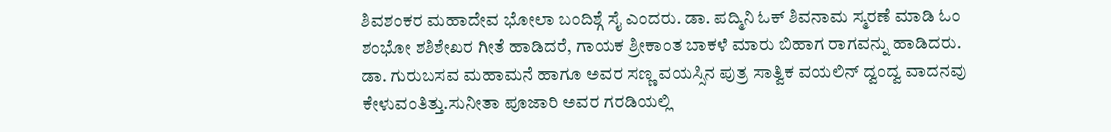ಶಿವಶಂಕರ ಮಹಾದೇವ ಭೋಲಾ ಬಂದಿಶ್ಗೆ ಸೈ ಎಂದರು. ಡಾ. ಪದ್ಮಿನಿ ಓಕ್ ಶಿವನಾಮ ಸ್ಮರಣೆ ಮಾಡಿ ಓಂ ಶಂಭೋ ಶಶಿಶೇಖರ ಗೀತೆ ಹಾಡಿದರೆ, ಗಾಯಕ ಶ್ರೀಕಾಂತ ಬಾಕಳೆ ಮಾರು ಬಿಹಾಗ ರಾಗವನ್ನು ಹಾಡಿದರು. ಡಾ. ಗುರುಬಸವ ಮಹಾಮನೆ ಹಾಗೂ ಅವರ ಸಣ್ಣ ವಯಸ್ಸಿನ ಪುತ್ರ ಸಾತ್ವಿಕ ವಯಲಿನ್ ದ್ವಂದ್ವ ವಾದನವು ಕೇಳುವಂತಿತ್ತು.ಸುನೀತಾ ಪೂಜಾರಿ ಅವರ ಗರಡಿಯಲ್ಲಿ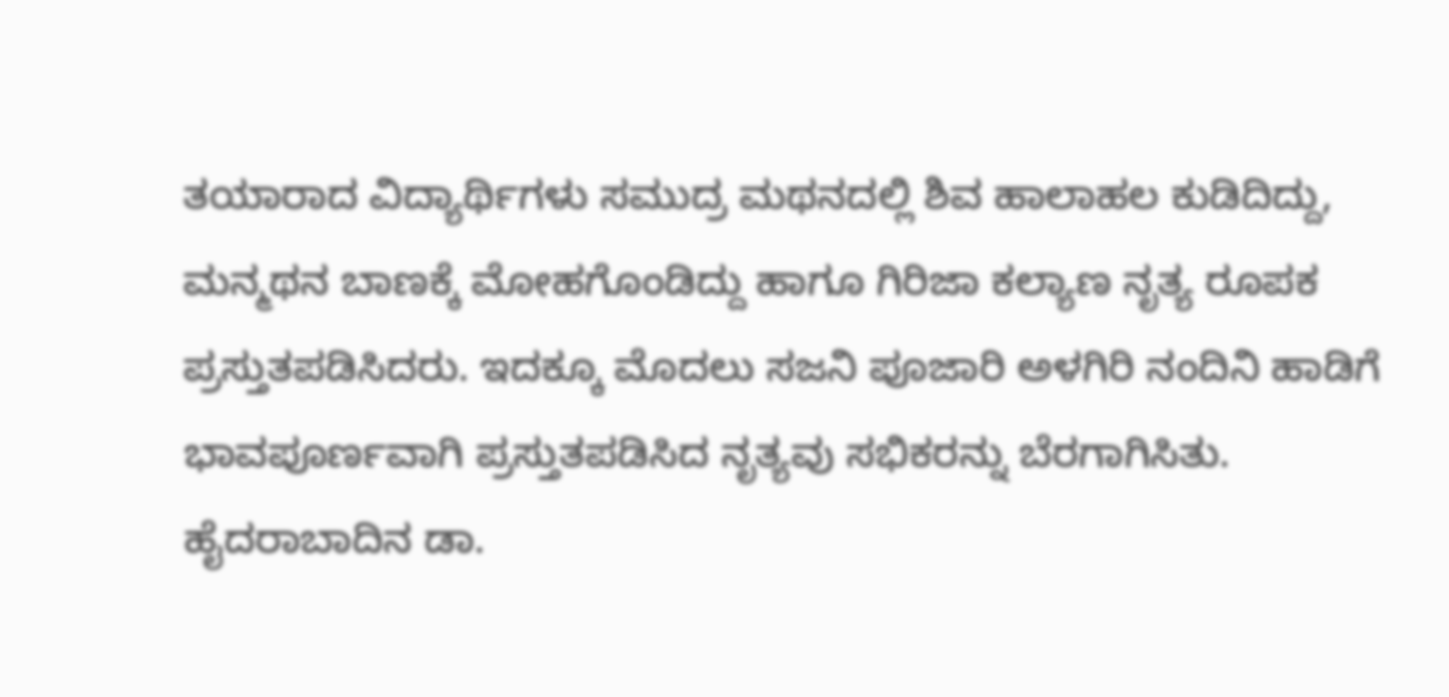ತಯಾರಾದ ವಿದ್ಯಾರ್ಥಿಗಳು ಸಮುದ್ರ ಮಥನದಲ್ಲಿ ಶಿವ ಹಾಲಾಹಲ ಕುಡಿದಿದ್ದು, ಮನ್ಮಥನ ಬಾಣಕ್ಕೆ ಮೋಹಗೊಂಡಿದ್ದು ಹಾಗೂ ಗಿರಿಜಾ ಕಲ್ಯಾಣ ನೃತ್ಯ ರೂಪಕ ಪ್ರಸ್ತುತಪಡಿಸಿದರು. ಇದಕ್ಕೂ ಮೊದಲು ಸಜನಿ ಪೂಜಾರಿ ಅಳಗಿರಿ ನಂದಿನಿ ಹಾಡಿಗೆ ಭಾವಪೂರ್ಣವಾಗಿ ಪ್ರಸ್ತುತಪಡಿಸಿದ ನೃತ್ಯವು ಸಭಿಕರನ್ನು ಬೆರಗಾಗಿಸಿತು.
ಹೈದರಾಬಾದಿನ ಡಾ.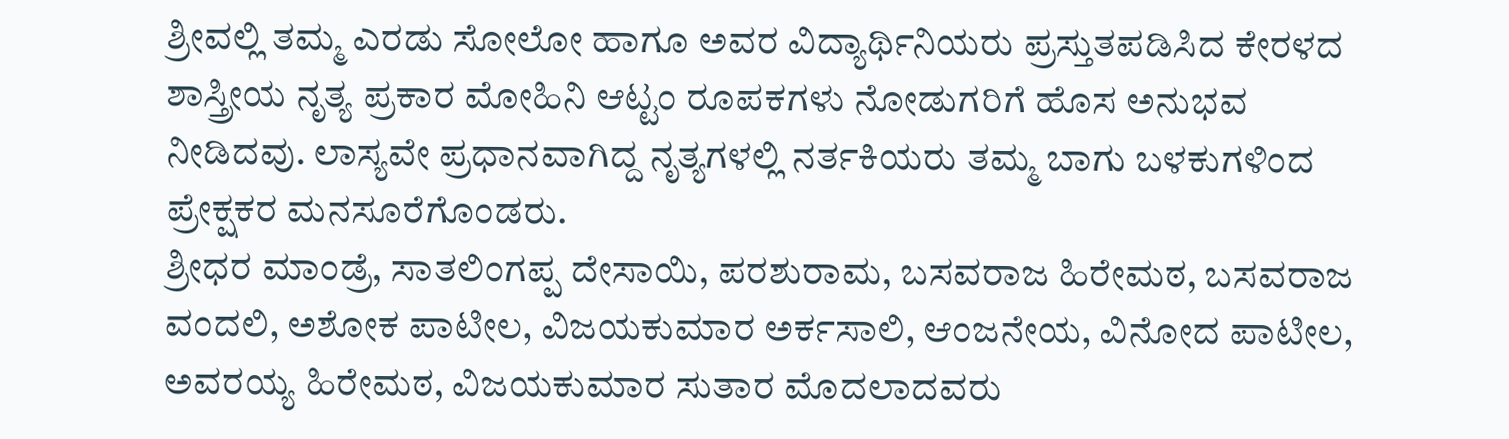ಶ್ರೀವಲ್ಲಿ ತಮ್ಮ ಎರಡು ಸೋಲೋ ಹಾಗೂ ಅವರ ವಿದ್ಯಾರ್ಥಿನಿಯರು ಪ್ರಸ್ತುತಪಡಿಸಿದ ಕೇರಳದ ಶಾಸ್ತ್ರೀಯ ನೃತ್ಯ ಪ್ರಕಾರ ಮೋಹಿನಿ ಆಟ್ಟಂ ರೂಪಕಗಳು ನೋಡುಗರಿಗೆ ಹೊಸ ಅನುಭವ ನೀಡಿದವು. ಲಾಸ್ಯವೇ ಪ್ರಧಾನವಾಗಿದ್ದ ನೃತ್ಯಗಳಲ್ಲಿ ನರ್ತಕಿಯರು ತಮ್ಮ ಬಾಗು ಬಳಕುಗಳಿಂದ ಪ್ರೇಕ್ಷಕರ ಮನಸೂರೆಗೊಂಡರು.
ಶ್ರೀಧರ ಮಾಂಡ್ರೆ, ಸಾತಲಿಂಗಪ್ಪ ದೇಸಾಯಿ, ಪರಶುರಾಮ, ಬಸವರಾಜ ಹಿರೇಮಠ, ಬಸವರಾಜ ವಂದಲಿ, ಅಶೋಕ ಪಾಟೀಲ, ವಿಜಯಕುಮಾರ ಅರ್ಕಸಾಲಿ, ಆಂಜನೇಯ, ವಿನೋದ ಪಾಟೀಲ, ಅವರಯ್ಯ ಹಿರೇಮಠ, ವಿಜಯಕುಮಾರ ಸುತಾರ ಮೊದಲಾದವರು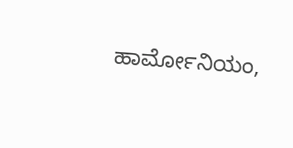ಹಾರ್ಮೋನಿಯಂ,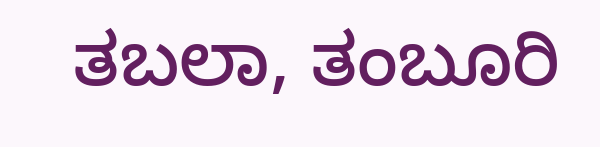ತಬಲಾ, ತಂಬೂರಿ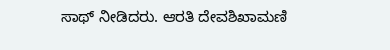ಸಾಥ್ ನೀಡಿದರು. ಆರತಿ ದೇವಶಿಖಾಮಣಿ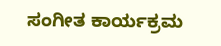ಸಂಗೀತ ಕಾರ್ಯಕ್ರಮ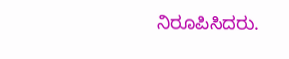ನಿರೂಪಿಸಿದರು.